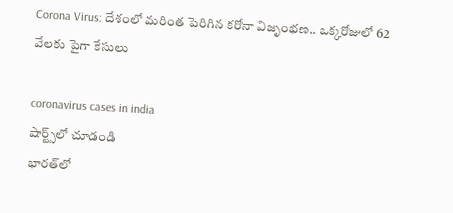Corona Virus: దేశంలో మరింత పెరిగిన కరోనా విజృంభణ.. ఒక్కరోజులో 62 వేలకు పైగా కేసులు

coronavirus cases in india
షార్ట్స్‌లో చూడండి
భారత్‌లో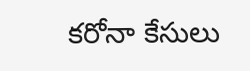కరోనా కేసులు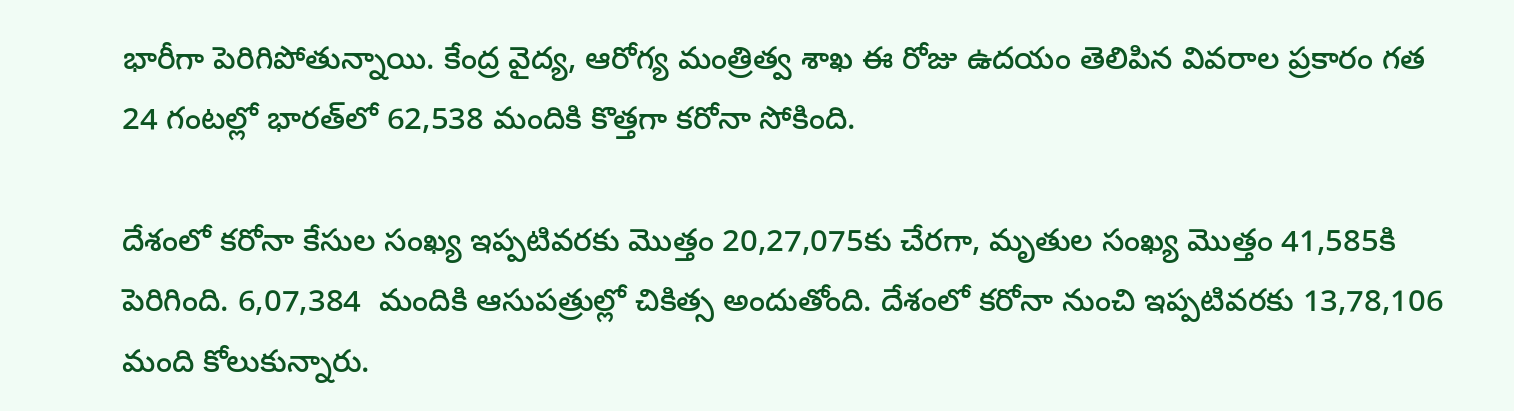భారీగా పెరిగిపోతున్నాయి. కేంద్ర వైద్య, ఆరోగ్య మంత్రిత్వ శాఖ ఈ రోజు ఉదయం తెలిపిన వివరాల ప్రకారం గత 24 గంటల్లో భారత్‌లో 62,538 మందికి కొత్తగా కరోనా సోకింది.

దేశంలో కరోనా కేసుల సంఖ్య ఇప్పటివరకు మొత్తం 20,27,075కు చేరగా, మృతుల సంఖ్య మొత్తం 41,585కి పెరిగింది. 6,07,384  మందికి ఆసుపత్రుల్లో చికిత్స అందుతోంది. దేశంలో కరోనా నుంచి ఇప్పటివరకు 13,78,106 మంది కోలుకున్నారు.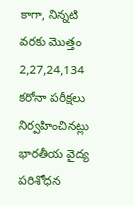కాగా, నిన్నటి వరకు మొత్తం 2,27,24,134  కరోనా పరీక్షలు నిర్వహించినట్లు భారతీయ వైద్య పరిశోధన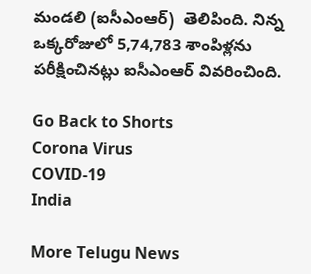మండలి (ఐసీఎంఆర్)  తెలిపింది. నిన్న ఒక్కరోజులో 5,74,783 శాంపిళ్లను పరీక్షించినట్లు ఐసీఎంఆర్ వివరించింది.

Go Back to Shorts
Corona Virus
COVID-19
India

More Telugu News